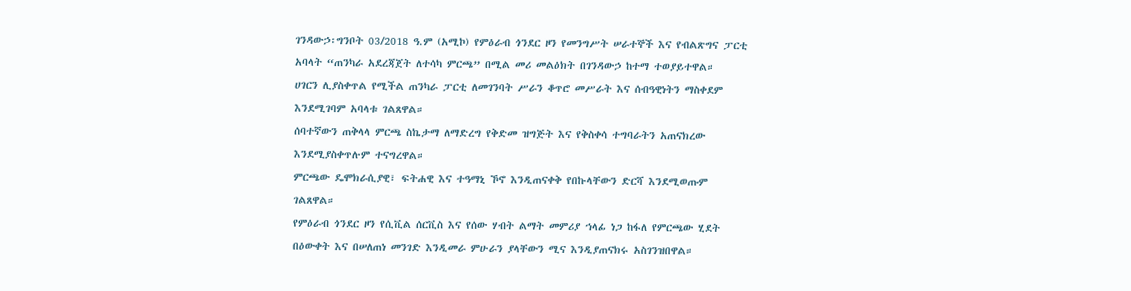ገንዳውኃ፡ግንቦት 03/2018 ዓ.ም (አሚኮ) የምዕራብ ጎንደር ዞን የመንግሥት ሠራተኞች እና የብልጽግና ፓርቲ አባላት “ጠንካራ አደረጃጀት ለተሳካ ምርጫ” በሚል መሪ መልዕክት በገንዳውኃ ከተማ ተወያይተዋል።
ሀገርን ሊያስቀጥል የሚችል ጠንካራ ፓርቲ ለመገንባት ሥራን ቆጥሮ መሥራት እና ሰብዓዊነትን ማስቀደም እንደሚገባም አባላቱ ገልጸዋል።
ሰባተኛውን ጠቅላላ ምርጫ ስኬታማ ለማድረግ የቅድመ ዝግጅት እና የቅስቀሳ ተግባራትን አጠናክረው እንደሚያስቀጥሉም ተናግረዋል።
ምርጫው ዴሞክራሲያዊ፣ ፍትሐዊ እና ተዓማኒ ኾኖ እንዲጠናቀቅ የበኩላቸውን ድርሻ እንደሚወጡም ገልጸዋል።
የምዕራብ ጎንደር ዞን የሲቪል ሰርቪስ እና የሰው ሃብት ልማት መምሪያ ኀላፊ ነጋ ከፋለ የምርጫው ሂደት በዕውቀት እና በሠለጠነ መንገድ እንዲመራ ምሁራን ያላቸውን ሚና እንዲያጠናክሩ አስገንዝበዋል።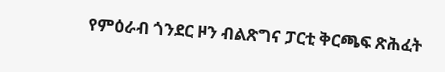የምዕራብ ጎንደር ዞን ብልጽግና ፓርቲ ቅርጫፍ ጽሕፈት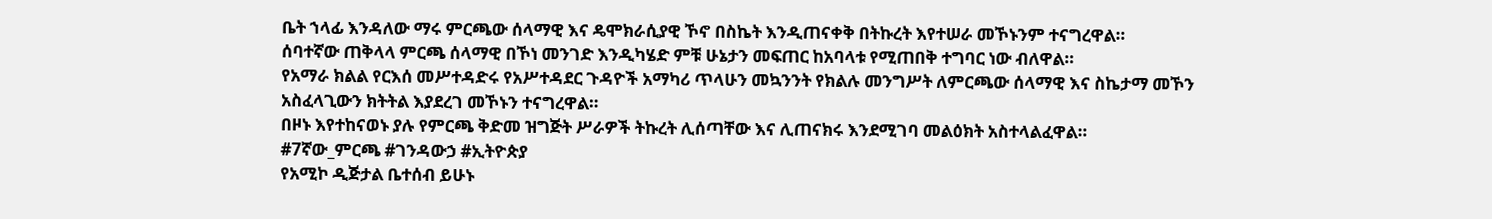ቤት ኀላፊ እንዳለው ማሩ ምርጫው ሰላማዊ እና ዴሞክራሲያዊ ኾኖ በስኬት እንዲጠናቀቅ በትኩረት እየተሠራ መኾኑንም ተናግረዋል።
ሰባተኛው ጠቅላላ ምርጫ ሰላማዊ በኾነ መንገድ እንዲካሄድ ምቹ ሁኔታን መፍጠር ከአባላቱ የሚጠበቅ ተግባር ነው ብለዋል።
የአማራ ክልል የርእሰ መሥተዳድሩ የአሥተዳደር ጉዳዮች አማካሪ ጥላሁን መኳንንት የክልሉ መንግሥት ለምርጫው ሰላማዊ እና ስኬታማ መኾን አስፈላጊውን ክትትል እያደረገ መኾኑን ተናግረዋል።
በዞኑ እየተከናወኑ ያሉ የምርጫ ቅድመ ዝግጅት ሥራዎች ትኩረት ሊሰጣቸው እና ሊጠናክሩ እንደሚገባ መልዕክት አስተላልፈዋል።
#7ኛው_ምርጫ #ገንዳውኃ #ኢትዮጵያ
የአሚኮ ዲጅታል ቤተሰብ ይሁኑ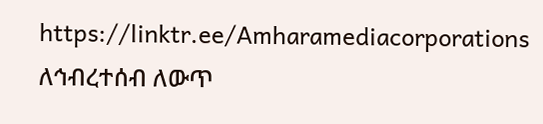https://linktr.ee/Amharamediacorporations
ለኅብረተሰብ ለውጥ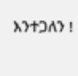እንተጋለን !